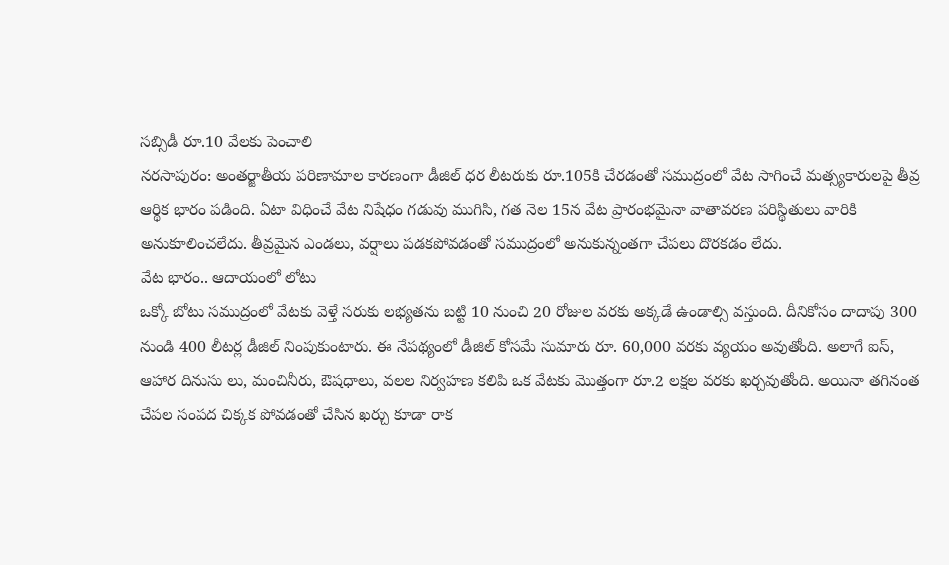సబ్సిడీ రూ.10 వేలకు పెంచాలి
నరసాపురం: అంతర్జాతీయ పరిణామాల కారణంగా డీజిల్ ధర లీటరుకు రూ.105కి చేరడంతో సముద్రంలో వేట సాగించే మత్స్యకారులపై తీవ్ర ఆర్థిక భారం పడింది. ఏటా విధించే వేట నిషేధం గడువు ముగిసి, గత నెల 15న వేట ప్రారంభమైనా వాతావరణ పరిస్థితులు వారికి అనుకూలించలేదు. తీవ్రమైన ఎండలు, వర్షాలు పడకపోవడంతో సముద్రంలో అనుకున్నంతగా చేపలు దొరకడం లేదు.
వేట భారం.. ఆదాయంలో లోటు
ఒక్కో బోటు సముద్రంలో వేటకు వెళ్తే సరుకు లభ్యతను బట్టి 10 నుంచి 20 రోజుల వరకు అక్కడే ఉండాల్సి వస్తుంది. దీనికోసం దాదాపు 300 నుండి 400 లీటర్ల డీజిల్ నింపుకుంటారు. ఈ నేపథ్యంలో డీజిల్ కోసమే సుమారు రూ. 60,000 వరకు వ్యయం అవుతోంది. అలాగే ఐస్, ఆహార దినుసు లు, మంచినీరు, ఔషధాలు, వలల నిర్వహణ కలిపి ఒక వేటకు మొత్తంగా రూ.2 లక్షల వరకు ఖర్చవుతోంది. అయినా తగినంత చేపల సంపద చిక్కక పోవడంతో చేసిన ఖర్చు కూడా రాక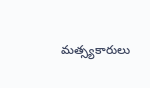మత్స్యకారులు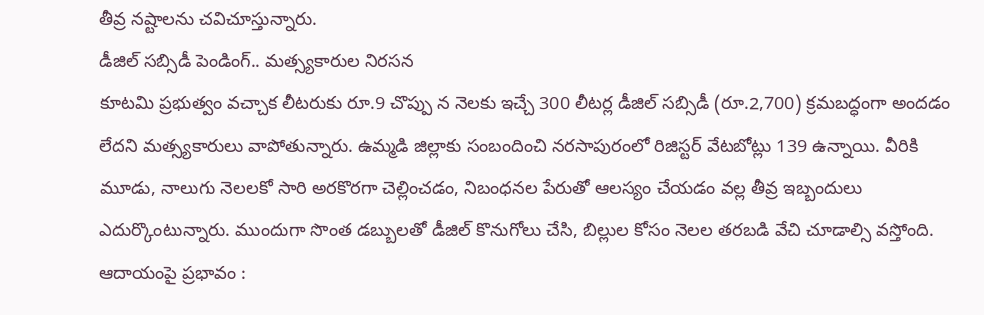తీవ్ర నష్టాలను చవిచూస్తున్నారు.
డీజిల్ సబ్సిడీ పెండింగ్.. మత్స్యకారుల నిరసన
కూటమి ప్రభుత్వం వచ్చాక లీటరుకు రూ.9 చొప్పు న నెలకు ఇచ్చే 300 లీటర్ల డీజిల్ సబ్సిడీ (రూ.2,700) క్రమబద్ధంగా అందడం లేదని మత్స్యకారులు వాపోతున్నారు. ఉమ్మడి జిల్లాకు సంబందించి నరసాపురంలో రిజిస్టర్ వేటబోట్లు 139 ఉన్నాయి. వీరికి మూడు, నాలుగు నెలలకో సారి అరకొరగా చెల్లించడం, నిబంధనల పేరుతో ఆలస్యం చేయడం వల్ల తీవ్ర ఇబ్బందులు ఎదుర్కొంటున్నారు. ముందుగా సొంత డబ్బులతో డీజిల్ కొనుగోలు చేసి, బిల్లుల కోసం నెలల తరబడి వేచి చూడాల్సి వస్తోంది.
ఆదాయంపై ప్రభావం :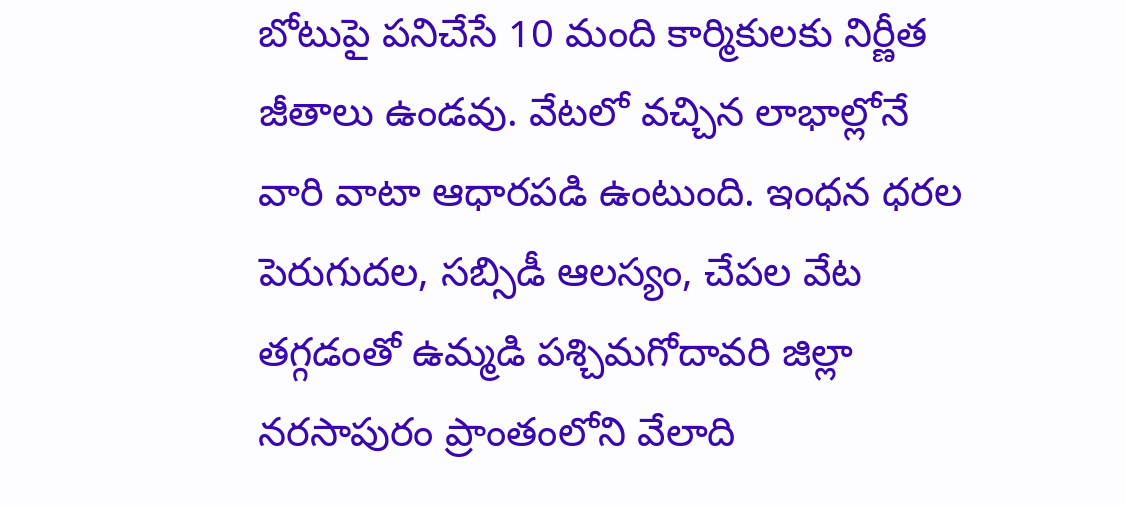బోటుపై పనిచేసే 10 మంది కార్మికులకు నిర్ణీత జీతాలు ఉండవు. వేటలో వచ్చిన లాభాల్లోనే వారి వాటా ఆధారపడి ఉంటుంది. ఇంధన ధరల పెరుగుదల, సబ్సిడీ ఆలస్యం, చేపల వేట తగ్గడంతో ఉమ్మడి పశ్చిమగోదావరి జిల్లా నరసాపురం ప్రాంతంలోని వేలాది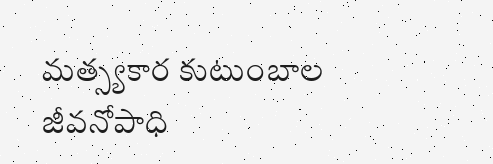మత్స్యకార కుటుంబాల జీవనోపాధి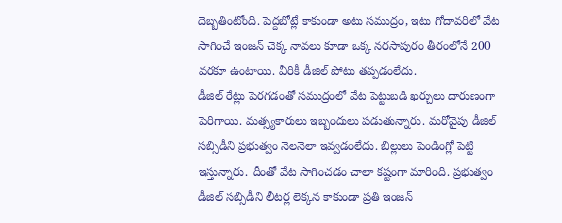దెబ్బతింటోంది. పెద్దబోట్లే కాకుండా అటు సముద్రం, ఇటు గోదావరిలో వేట సాగించే ఇంజన్ చెక్క నావలు కూడా ఒక్క నరసాపురం తీరంలోనే 200 వరకూ ఉంటాయి. వీరికీ డీజిల్ పోటు తప్పడంలేదు.
డీజిల్ రేట్లు పెరగడంతో సముద్రంలో వేట పెట్టుబడి ఖర్చులు దారుణంగా పెరిగాయి. మత్స్యకారులు ఇబ్బందులు పడుతున్నారు. మరోవైపు డీజిల్ సబ్సిడీని ప్రభుత్వం నెలనెలా ఇవ్వడంలేదు. బిల్లులు పెండింగ్లో పెట్టి ఇస్తున్నారు. దీంతో వేట సాగించడం చాలా కష్టంగా మారింది. ప్రభుత్వం డీజిల్ సబ్సిడీని లీటర్ల లెక్కన కాకుండా ప్రతి ఇంజన్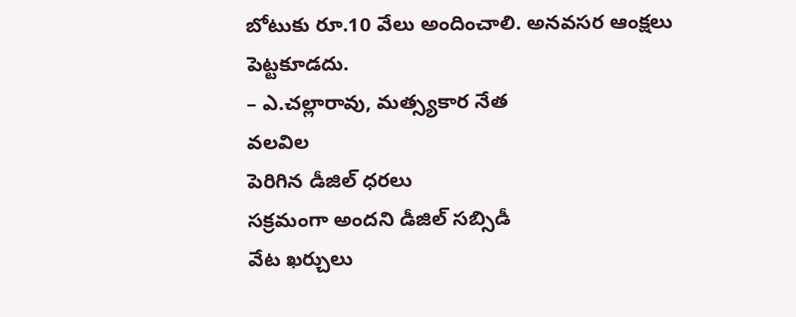బోటుకు రూ.10 వేలు అందించాలి. అనవసర ఆంక్షలు పెట్టకూడదు.
– ఎ.చల్లారావు, మత్స్యకార నేత
వలవిల
పెరిగిన డీజిల్ ధరలు
సక్రమంగా అందని డీజిల్ సబ్సిడీ
వేట ఖర్చులు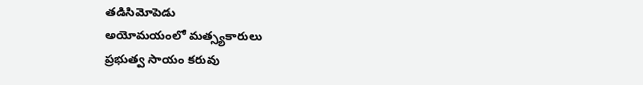తడిసిమోపెడు
అయోమయంలో మత్స్యకారులు
ప్రభుత్వ సాయం కరువు